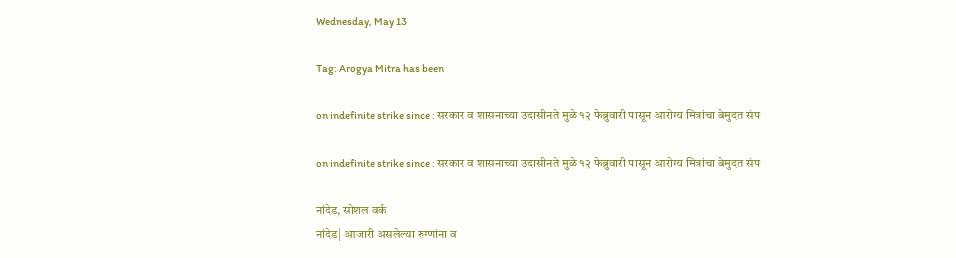Wednesday, May 13

Tag: Arogya Mitra has been

on indefinite strike since : सरकार व शासनाच्या उदासीनते मुळे १२ फेब्रुवारी पासून आरोग्य मित्रांचा बेमुदत संप

on indefinite strike since : सरकार व शासनाच्या उदासीनते मुळे १२ फेब्रुवारी पासून आरोग्य मित्रांचा बेमुदत संप

नांदेड, सोशल वर्क
नांदेड| आजारी असलेल्या रुग्णांना व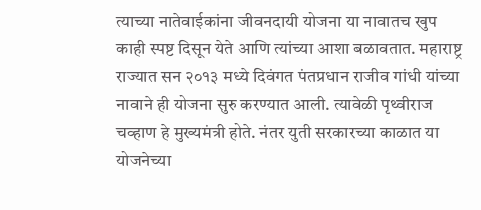त्याच्या नातेवाईकांना जीवनदायी योजना या नावातच खुप काही स्पष्ट दिसून येते आणि त्यांच्या आशा बळावतात. महाराष्ट्र राज्यात सन २०१३ मध्ये दिवंगत पंतप्रधान राजीव गांधी यांच्या नावाने ही योजना सुरु करण्यात आली. त्यावेळी पृथ्वीराज चव्हाण हे मुख्यमंत्री होते. नंतर युती सरकारच्या काळात या योजनेच्या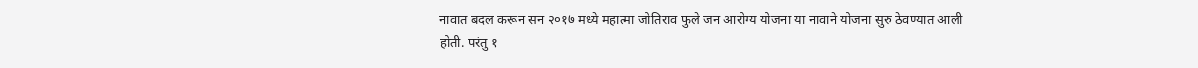नावात बदल करून सन २०१७ मध्ये महात्मा जोतिराव फुले जन आरोग्य योजना या नावाने योजना सुरु ठेवण्यात आली होती. परंतु १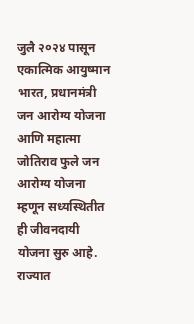जुलै २०२४ पासून एकात्मिक आयुष्मान भारत, प्रधानमंत्री जन आरोग्य योजना आणि महात्मा जोतिराव फुले जन आरोग्य योजना म्हणून सध्यस्थितीत ही जीवनदायी योजना सुरु आहे. राज्यात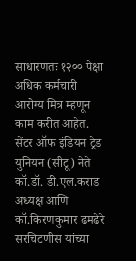साधारणतः १२०० पेक्षा अधिक कर्मचारी आरोग्य मित्र म्हणून काम करीत आहेत. सेंटर ऑफ इंडियन ट्रेड युनियन (सीटू) नेते कॉ.डॉ. डी.एल.कराड अध्यक्ष आणि कॉ.किरणकुमार ढमढेरे सरचिटणीस यांच्या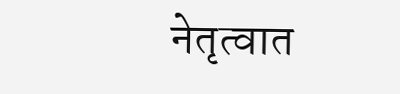नेतृत्वात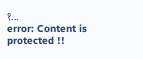१...
error: Content is protected !!